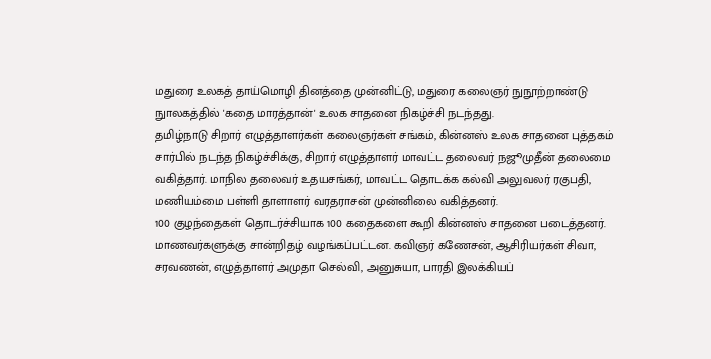மதுரை உலகத் தாய்மொழி தினத்தை முன்னிட்டு, மதுரை கலைஞர் நுநூற்றாண்டு நுாலகத்தில் 'கதை மாரத்தான்' உலக சாதனை நிகழ்ச்சி நடந்தது.
தமிழ்நாடு சிறார் எழுத்தாளர்கள் கலைஞர்கள் சங்கம், கின்னஸ் உலக சாதனை புத்தகம் சார்பில் நடந்த நிகழ்ச்சிக்கு, சிறார் எழுத்தாளர் மாவட்ட தலைவர் நஜூமுதீன் தலைமை வகித்தார். மாநில தலைவர் உதயசங்கர், மாவட்ட தொடக்க கல்வி அலுவலர் ரகுபதி, மணியம்மை பள்ளி தாளாளர் வரதராசன் முன்னிலை வகித்தனர்.
100 குழந்தைகள் தொடர்ச்சியாக 100 கதைகளை கூறி கின்னஸ் சாதனை படைத்தனர். மாணவர்களுக்கு சான்றிதழ் வழங்கப்பட்டன. கவிஞர் கணேசன், ஆசிரியர்கள் சிவா, சரவணன், எழுத்தாளர் அமுதா செல்வி, அனுசுயா, பாரதி இலக்கியப்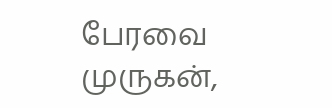பேரவை முருகன்,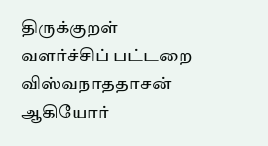திருக்குறள் வளர்ச்சிப் பட்டறை விஸ்வநாததாசன் ஆகியோர்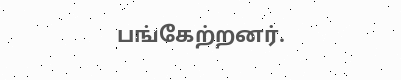பங்கேற்றனர்.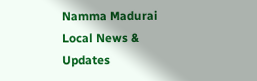Namma Madurai
Local News & Updates